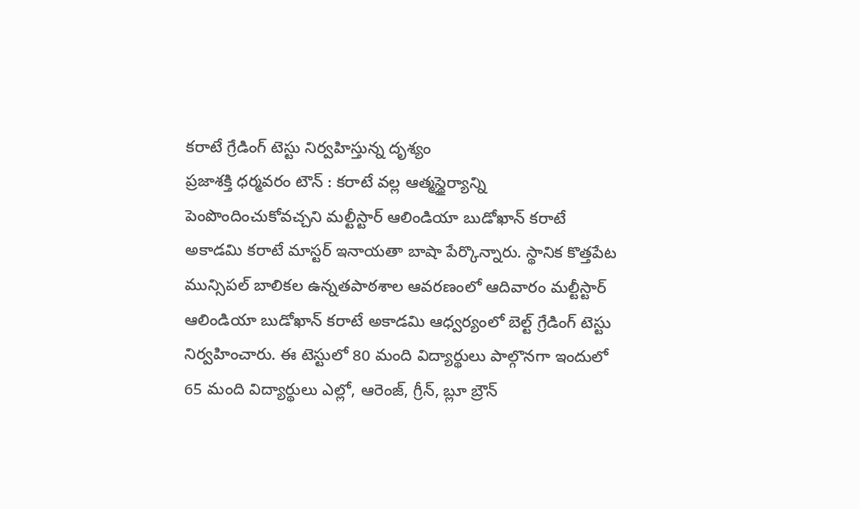కరాటే గ్రేడింగ్ టెస్టు నిర్వహిస్తున్న దృశ్యం
ప్రజాశక్తి ధర్మవరం టౌన్ : కరాటే వల్ల ఆత్మస్థైర్యాన్ని పెంపొందించుకోవచ్చని మల్టీస్టార్ ఆలిండియా బుడోఖాన్ కరాటే అకాడమి కరాటే మాస్టర్ ఇనాయతా బాషా పేర్కొన్నారు. స్థానిక కొత్తపేట మున్సిపల్ బాలికల ఉన్నతపాఠశాల ఆవరణంలో ఆదివారం మల్టీస్టార్ ఆలిండియా బుడోఖాన్ కరాటే అకాడమి ఆధ్వర్యంలో బెల్ట్ గ్రేడింగ్ టెస్టు నిర్వహించారు. ఈ టెస్టులో 80 మంది విద్యార్థులు పాల్గొనగా ఇందులో 65 మంది విద్యార్థులు ఎల్లో, ఆరెంజ్, గ్రీన్, బ్లూ బ్రౌన్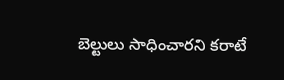బెల్టులు సాధించారని కరాటే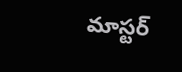మాస్టర్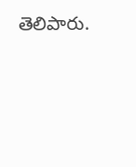తెలిపారు.